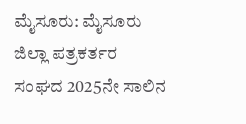ಮೈಸೂರು: ಮೈಸೂರು ಜಿಲ್ಲಾ ಪತ್ರಕರ್ತರ ಸಂಘದ 2025ನೇ ಸಾಲಿನ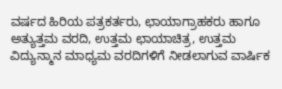ವರ್ಷದ ಹಿರಿಯ ಪತ್ರಕರ್ತರು, ಛಾಯಾಗ್ರಾಹಕರು ಹಾಗೂ ಅತ್ಯುತ್ತಮ ವರದಿ, ಉತ್ತಮ ಛಾಯಾಚಿತ್ರ, ಉತ್ತಮ ವಿದ್ಯುನ್ಮಾನ ಮಾಧ್ಯಮ ವರದಿಗಳಿಗೆ ನೀಡಲಾಗುವ ವಾರ್ಷಿಕ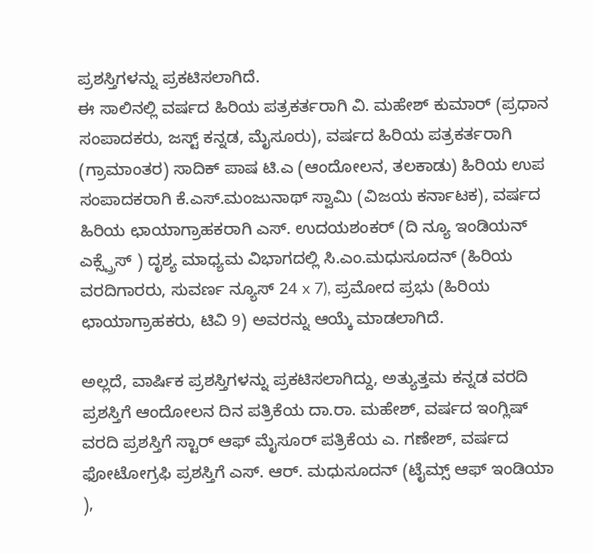ಪ್ರಶಸ್ತಿಗಳನ್ನು ಪ್ರಕಟಿಸಲಾಗಿದೆ.
ಈ ಸಾಲಿನಲ್ಲಿ ವರ್ಷದ ಹಿರಿಯ ಪತ್ರಕರ್ತರಾಗಿ ವಿ. ಮಹೇಶ್ ಕುಮಾರ್ (ಪ್ರಧಾನ ಸಂಪಾದಕರು, ಜಸ್ಟ್ ಕನ್ನಡ, ಮೈಸೂರು), ವರ್ಷದ ಹಿರಿಯ ಪತ್ರಕರ್ತರಾಗಿ (ಗ್ರಾಮಾಂತರ) ಸಾದಿಕ್ ಪಾಷ ಟಿ.ಎ (ಆಂದೋಲನ, ತಲಕಾಡು) ಹಿರಿಯ ಉಪ ಸಂಪಾದಕರಾಗಿ ಕೆ.ಎಸ್.ಮಂಜುನಾಥ್ ಸ್ವಾಮಿ (ವಿಜಯ ಕರ್ನಾಟಕ), ವರ್ಷದ ಹಿರಿಯ ಛಾಯಾಗ್ರಾಹಕರಾಗಿ ಎಸ್. ಉದಯಶಂಕರ್ (ದಿ ನ್ಯೂ ಇಂಡಿಯನ್ ಎಕ್ಸ್ಪ್ರೆಸ್ ) ದೃಶ್ಯ ಮಾಧ್ಯಮ ವಿಭಾಗದಲ್ಲಿ ಸಿ.ಎಂ.ಮಧುಸೂದನ್ (ಹಿರಿಯ ವರದಿಗಾರರು, ಸುವರ್ಣ ನ್ಯೂಸ್ 24 x 7), ಪ್ರಮೋದ ಪ್ರಭು (ಹಿರಿಯ ಛಾಯಾಗ್ರಾಹಕರು, ಟಿವಿ 9) ಅವರನ್ನು ಆಯ್ಕೆ ಮಾಡಲಾಗಿದೆ.

ಅಲ್ಲದೆ, ವಾರ್ಷಿಕ ಪ್ರಶಸ್ತಿಗಳನ್ನು ಪ್ರಕಟಿಸಲಾಗಿದ್ದು, ಅತ್ಯುತ್ತಮ ಕನ್ನಡ ವರದಿ ಪ್ರಶಸ್ತಿಗೆ ಆಂದೋಲನ ದಿನ ಪತ್ರಿಕೆಯ ದಾ.ರಾ. ಮಹೇಶ್, ವರ್ಷದ ಇಂಗ್ಲಿಷ್ ವರದಿ ಪ್ರಶಸ್ತಿಗೆ ಸ್ಟಾರ್ ಆಫ್ ಮೈಸೂರ್ ಪತ್ರಿಕೆಯ ಎ. ಗಣೇಶ್, ವರ್ಷದ ಫೋಟೋಗ್ರಫಿ ಪ್ರಶಸ್ತಿಗೆ ಎಸ್. ಆರ್. ಮಧುಸೂದನ್ (ಟೈಮ್ಸ್ ಆಫ್ ಇಂಡಿಯಾ ),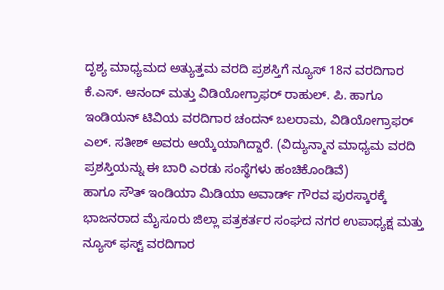ದೃಶ್ಯ ಮಾಧ್ಯಮದ ಅತ್ಯುತ್ತಮ ವರದಿ ಪ್ರಶಸ್ತಿಗೆ ನ್ಯೂಸ್ 18ನ ವರದಿಗಾರ ಕೆ.ಎಸ್. ಆನಂದ್ ಮತ್ತು ವಿಡಿಯೋಗ್ರಾಫರ್ ರಾಹುಲ್. ಪಿ. ಹಾಗೂ ಇಂಡಿಯನ್ ಟಿವಿಯ ವರದಿಗಾರ ಚಂದನ್ ಬಲರಾಮ, ವಿಡಿಯೋಗ್ರಾಫರ್ ಎಲ್. ಸತೀಶ್ ಅವರು ಆಯ್ಕೆಯಾಗಿದ್ದಾರೆ. (ವಿದ್ಯುನ್ಮಾನ ಮಾಧ್ಯಮ ವರದಿ ಪ್ರಶಸ್ತಿಯನ್ನು ಈ ಬಾರಿ ಎರಡು ಸಂಸ್ಥೆಗಳು ಹಂಚಿಕೊಂಡಿವೆ)
ಹಾಗೂ ಸೌತ್ ಇಂಡಿಯಾ ಮಿಡಿಯಾ ಅವಾರ್ಡ್ ಗೌರವ ಪುರಸ್ಕಾರಕ್ಕೆ ಭಾಜನರಾದ ಮೈಸೂರು ಜಿಲ್ಲಾ ಪತ್ರಕರ್ತರ ಸಂಘದ ನಗರ ಉಪಾಧ್ಯಕ್ಷ ಮತ್ತು ನ್ಯೂಸ್ ಫಸ್ಟ್ ವರದಿಗಾರ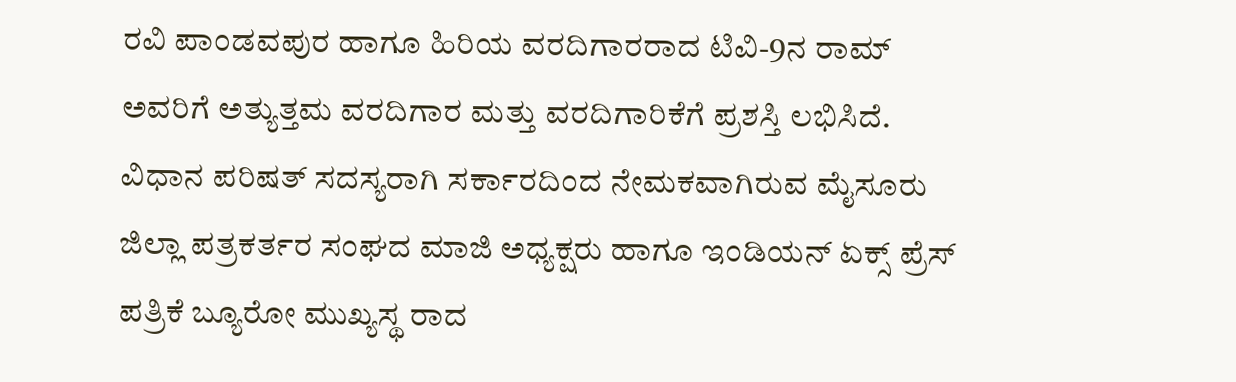ರವಿ ಪಾಂಡವಪುರ ಹಾಗೂ ಹಿರಿಯ ವರದಿಗಾರರಾದ ಟಿವಿ-9ನ ರಾಮ್ ಅವರಿಗೆ ಅತ್ಯುತ್ತಮ ವರದಿಗಾರ ಮತ್ತು ವರದಿಗಾರಿಕೆಗೆ ಪ್ರಶಸ್ತಿ ಲಭಿಸಿದೆ.
ವಿಧಾನ ಪರಿಷತ್ ಸದಸ್ಯರಾಗಿ ಸರ್ಕಾರದಿಂದ ನೇಮಕವಾಗಿರುವ ಮೈಸೂರು ಜಿಲ್ಲಾ ಪತ್ರಕರ್ತರ ಸಂಘದ ಮಾಜಿ ಅಧ್ಯಕ್ಷರು ಹಾಗೂ ಇಂಡಿಯನ್ ಏಕ್ಸ್ ಪ್ರೆಸ್ ಪತ್ರಿಕೆ ಬ್ಯೂರೋ ಮುಖ್ಯಸ್ಥ ರಾದ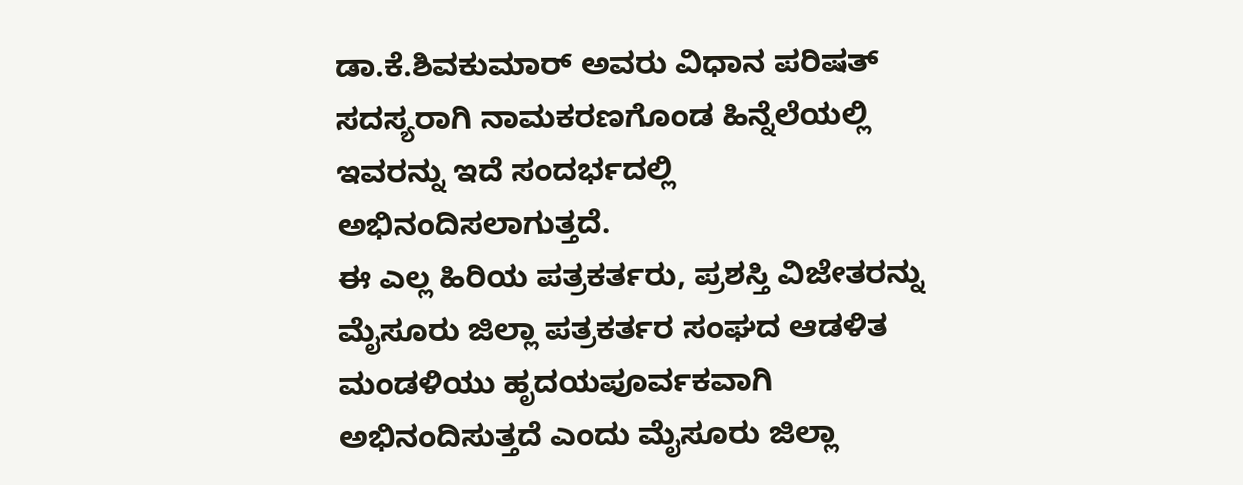ಡಾ.ಕೆ.ಶಿವಕುಮಾರ್ ಅವರು ವಿಧಾನ ಪರಿಷತ್ ಸದಸ್ಯರಾಗಿ ನಾಮಕರಣಗೊಂಡ ಹಿನ್ನೆಲೆಯಲ್ಲಿ ಇವರನ್ನು ಇದೆ ಸಂದರ್ಭದಲ್ಲಿ ಅಭಿನಂದಿಸಲಾಗುತ್ತದೆ.
ಈ ಎಲ್ಲ ಹಿರಿಯ ಪತ್ರಕರ್ತರು, ಪ್ರಶಸ್ತಿ ವಿಜೇತರನ್ನು ಮೈಸೂರು ಜಿಲ್ಲಾ ಪತ್ರಕರ್ತರ ಸಂಘದ ಆಡಳಿತ ಮಂಡಳಿಯು ಹೃದಯಪೂರ್ವಕವಾಗಿ ಅಭಿನಂದಿಸುತ್ತದೆ ಎಂದು ಮೈಸೂರು ಜಿಲ್ಲಾ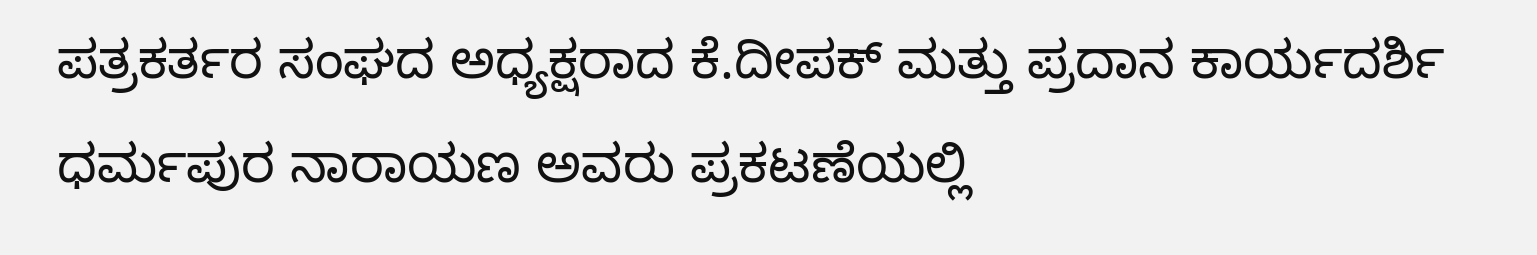ಪತ್ರಕರ್ತರ ಸಂಘದ ಅಧ್ಯಕ್ಷರಾದ ಕೆ.ದೀಪಕ್ ಮತ್ತು ಪ್ರದಾನ ಕಾರ್ಯದರ್ಶಿ ಧರ್ಮಪುರ ನಾರಾಯಣ ಅವರು ಪ್ರಕಟಣೆಯಲ್ಲಿ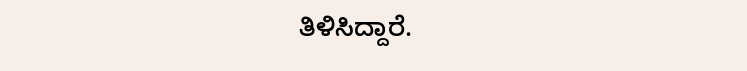ತಿಳಿಸಿದ್ದಾರೆ.